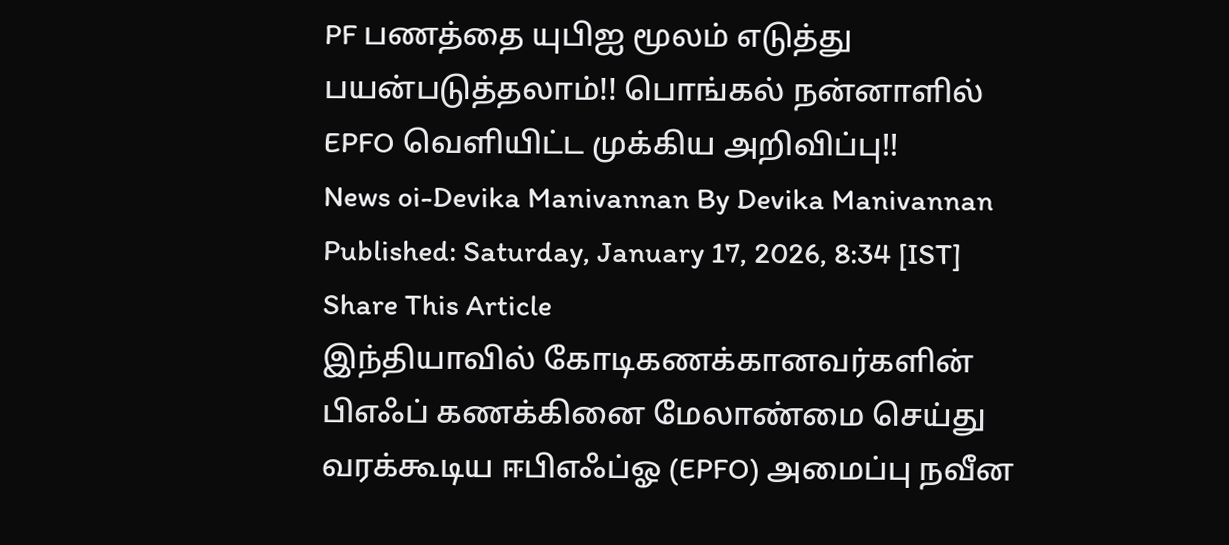PF பணத்தை யுபிஐ மூலம் எடுத்து பயன்படுத்தலாம்!! பொங்கல் நன்னாளில் EPFO வெளியிட்ட முக்கிய அறிவிப்பு!!
News oi-Devika Manivannan By Devika Manivannan Published: Saturday, January 17, 2026, 8:34 [IST] Share This Article
இந்தியாவில் கோடிகணக்கானவர்களின் பிஎஃப் கணக்கினை மேலாண்மை செய்து வரக்கூடிய ஈபிஎஃப்ஓ (EPFO) அமைப்பு நவீன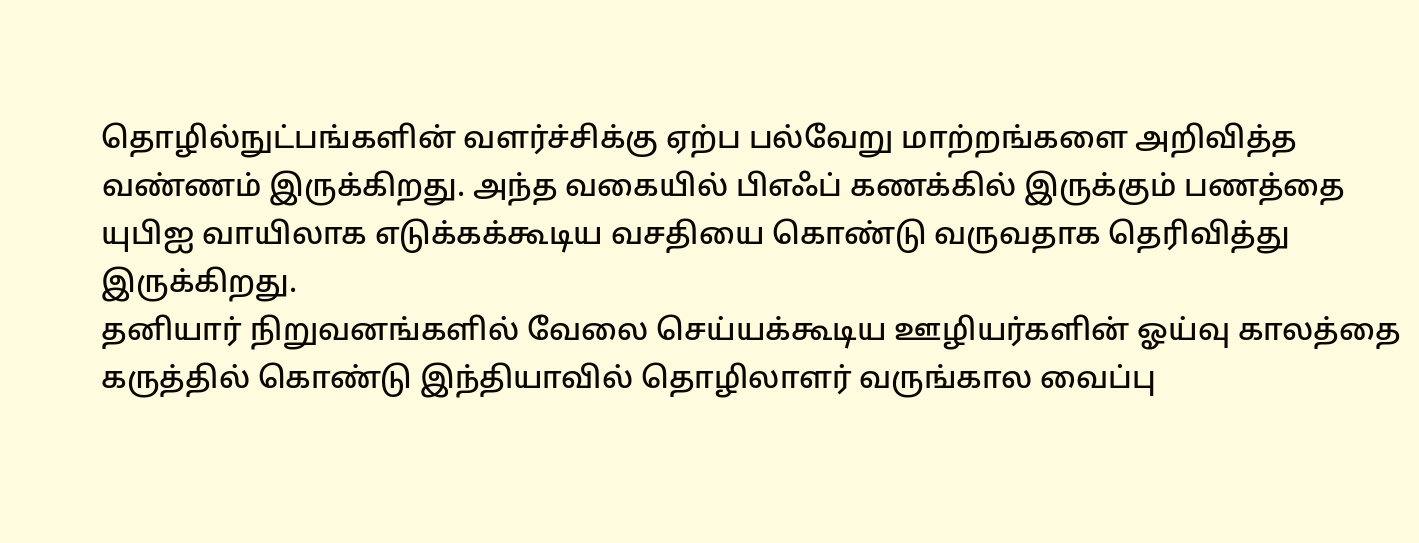தொழில்நுட்பங்களின் வளர்ச்சிக்கு ஏற்ப பல்வேறு மாற்றங்களை அறிவித்த வண்ணம் இருக்கிறது. அந்த வகையில் பிஎஃப் கணக்கில் இருக்கும் பணத்தை யுபிஐ வாயிலாக எடுக்கக்கூடிய வசதியை கொண்டு வருவதாக தெரிவித்து இருக்கிறது.
தனியார் நிறுவனங்களில் வேலை செய்யக்கூடிய ஊழியர்களின் ஓய்வு காலத்தை கருத்தில் கொண்டு இந்தியாவில் தொழிலாளர் வருங்கால வைப்பு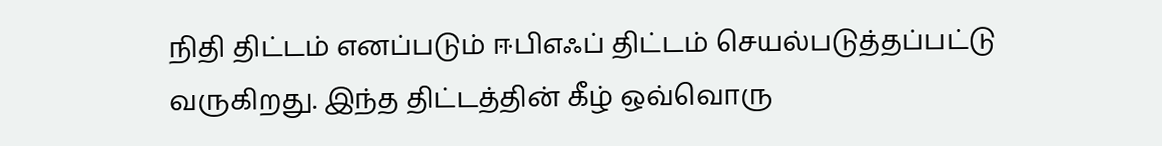நிதி திட்டம் எனப்படும் ஈபிஎஃப் திட்டம் செயல்படுத்தப்பட்டு வருகிறது. இந்த திட்டத்தின் கீழ் ஒவ்வொரு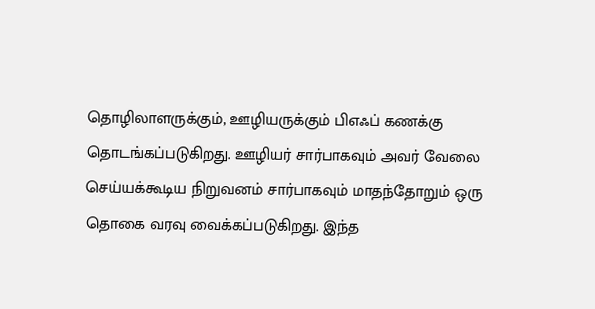தொழிலாளருக்கும், ஊழியருக்கும் பிஎஃப் கணக்கு தொடங்கப்படுகிறது. ஊழியர் சார்பாகவும் அவர் வேலை செய்யக்கூடிய நிறுவனம் சார்பாகவும் மாதந்தோறும் ஒரு தொகை வரவு வைக்கப்படுகிறது. இந்த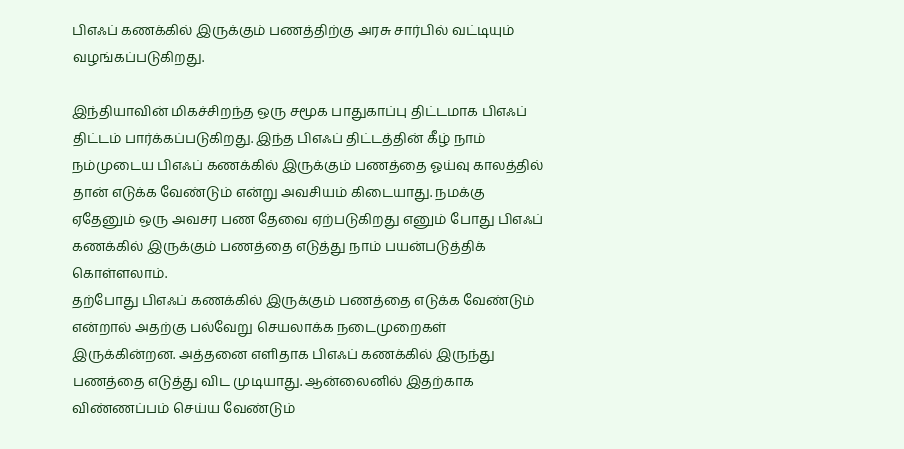பிஎஃப் கணக்கில் இருக்கும் பணத்திற்கு அரசு சார்பில் வட்டியும் வழங்கப்படுகிறது.

இந்தியாவின் மிகச்சிறந்த ஒரு சமூக பாதுகாப்பு திட்டமாக பிஎஃப் திட்டம் பார்க்கப்படுகிறது. இந்த பிஎஃப் திட்டத்தின் கீழ் நாம் நம்முடைய பிஎஃப் கணக்கில் இருக்கும் பணத்தை ஓய்வு காலத்தில் தான் எடுக்க வேண்டும் என்று அவசியம் கிடையாது. நமக்கு ஏதேனும் ஒரு அவசர பண தேவை ஏற்படுகிறது எனும் போது பிஎஃப் கணக்கில் இருக்கும் பணத்தை எடுத்து நாம் பயன்படுத்திக் கொள்ளலாம்.
தற்போது பிஎஃப் கணக்கில் இருக்கும் பணத்தை எடுக்க வேண்டும் என்றால் அதற்கு பல்வேறு செயலாக்க நடைமுறைகள் இருக்கின்றன. அத்தனை எளிதாக பிஎஃப் கணக்கில் இருந்து பணத்தை எடுத்து விட முடியாது. ஆன்லைனில் இதற்காக விண்ணப்பம் செய்ய வேண்டும்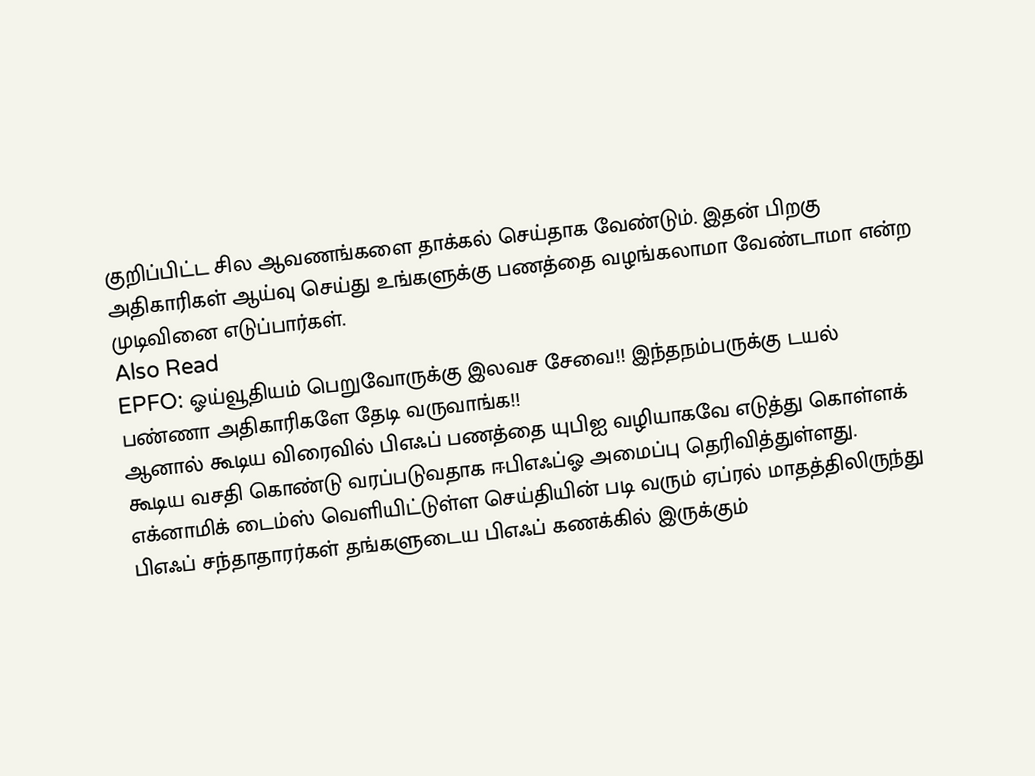குறிப்பிட்ட சில ஆவணங்களை தாக்கல் செய்தாக வேண்டும். இதன் பிறகு அதிகாரிகள் ஆய்வு செய்து உங்களுக்கு பணத்தை வழங்கலாமா வேண்டாமா என்ற முடிவினை எடுப்பார்கள்.
Also Read
EPFO: ஓய்வூதியம் பெறுவோருக்கு இலவச சேவை!! இந்தநம்பருக்கு டயல் பண்ணா அதிகாரிகளே தேடி வருவாங்க!!
ஆனால் கூடிய விரைவில் பிஎஃப் பணத்தை யுபிஐ வழியாகவே எடுத்து கொள்ளக் கூடிய வசதி கொண்டு வரப்படுவதாக ஈபிஎஃப்ஓ அமைப்பு தெரிவித்துள்ளது. எக்னாமிக் டைம்ஸ் வெளியிட்டுள்ள செய்தியின் படி வரும் ஏப்ரல் மாதத்திலிருந்து பிஎஃப் சந்தாதாரர்கள் தங்களுடைய பிஎஃப் கணக்கில் இருக்கும்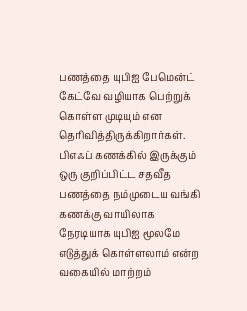பணத்தை யுபிஐ பேமென்ட் கேட்வே வழியாக பெற்றுக் கொள்ள முடியும் என தெரிவித்திருக்கிறார்கள்.
பிஎஃப் கணக்கில் இருக்கும் ஒரு குறிப்பிட்ட சதவீத பணத்தை நம்முடைய வங்கி கணக்கு வாயிலாக நேரடியாக யுபிஐ மூலமே எடுத்துக் கொள்ளலாம் என்ற வகையில் மாற்றம்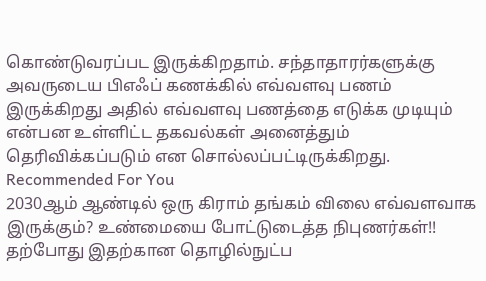கொண்டுவரப்பட இருக்கிறதாம். சந்தாதாரர்களுக்கு அவருடைய பிஎஃப் கணக்கில் எவ்வளவு பணம் இருக்கிறது அதில் எவ்வளவு பணத்தை எடுக்க முடியும் என்பன உள்ளிட்ட தகவல்கள் அனைத்தும் தெரிவிக்கப்படும் என சொல்லப்பட்டிருக்கிறது.
Recommended For You
2030ஆம் ஆண்டில் ஒரு கிராம் தங்கம் விலை எவ்வளவாக இருக்கும்? உண்மையை போட்டுடைத்த நிபுணர்கள்!!
தற்போது இதற்கான தொழில்நுட்ப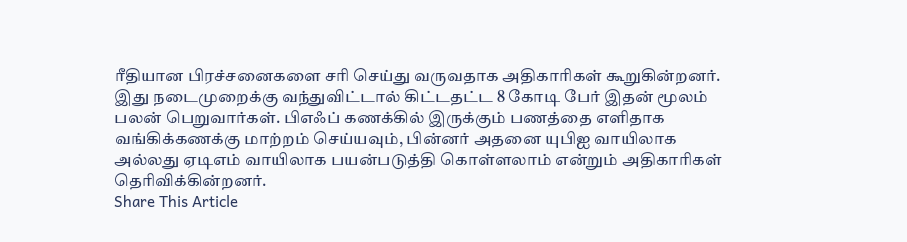ரீதியான பிரச்சனைகளை சரி செய்து வருவதாக அதிகாரிகள் கூறுகின்றனர். இது நடைமுறைக்கு வந்துவிட்டால் கிட்டதட்ட 8 கோடி பேர் இதன் மூலம் பலன் பெறுவார்கள். பிஎஃப் கணக்கில் இருக்கும் பணத்தை எளிதாக வங்கிக்கணக்கு மாற்றம் செய்யவும், பின்னர் அதனை யுபிஐ வாயிலாக அல்லது ஏடிஎம் வாயிலாக பயன்படுத்தி கொள்ளலாம் என்றும் அதிகாரிகள் தெரிவிக்கின்றனர்.
Share This Article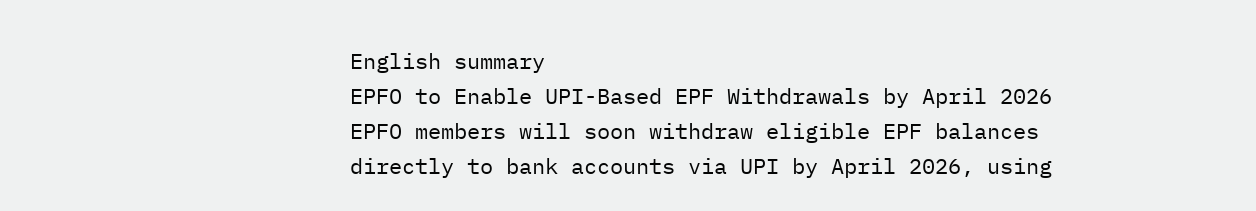English summary
EPFO to Enable UPI-Based EPF Withdrawals by April 2026
EPFO members will soon withdraw eligible EPF balances directly to bank accounts via UPI by April 2026, using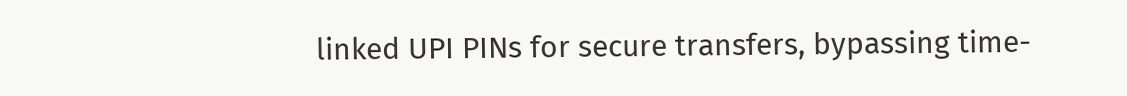linked UPI PINs for secure transfers, bypassing time-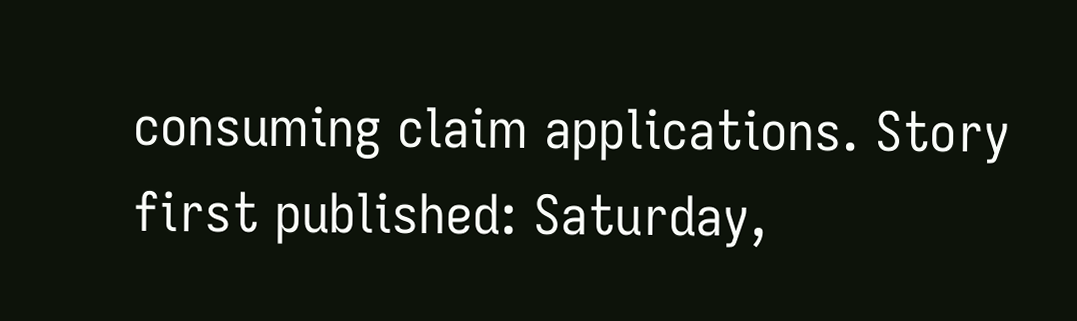consuming claim applications. Story first published: Saturday,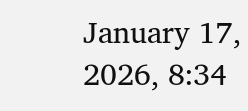January 17, 2026, 8:34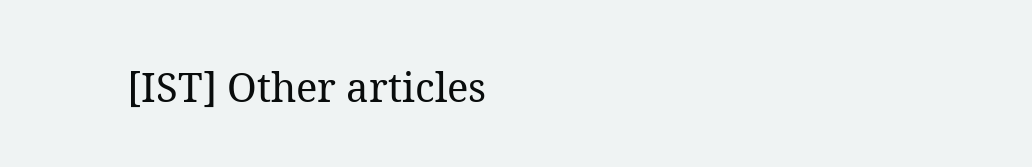[IST] Other articles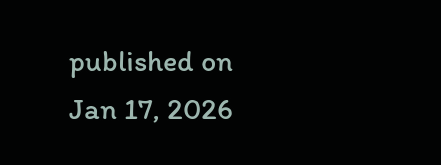published on Jan 17, 2026